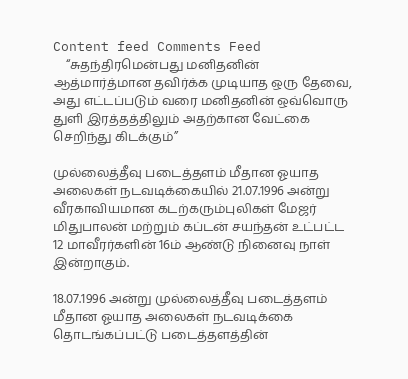Content feed Comments Feed
    “சுதந்திரமென்பது மனிதனின் ஆத்மார்த்மான தவிர்க்க முடியாத ஒரு தேவை, அது எட்டப்படும் வரை மனிதனின் ஒவ்வொரு துளி இரத்தத்திலும் அதற்கான வேட்கை செறிந்து கிடக்கும்”

முல்லைத்தீவு படைத்தளம் மீதான ஓயாத அலைகள் நடவடிக்கையில் 21.07.1996 அன்று வீரகாவியமான கடற்கரும்புலிகள் மேஜர் மிதுபாலன் மற்றும் கப்டன் சயந்தன் உட்பட்ட 12 மாவீரர்களின் 16ம் ஆண்டு நினைவு நாள் இன்றாகும்.

18.07.1996 அன்று முல்லைத்தீவு படைத்தளம் மீதான ஓயாத அலைகள் நடவடிக்கை தொடங்கப்பட்டு படைத்தளத்தின்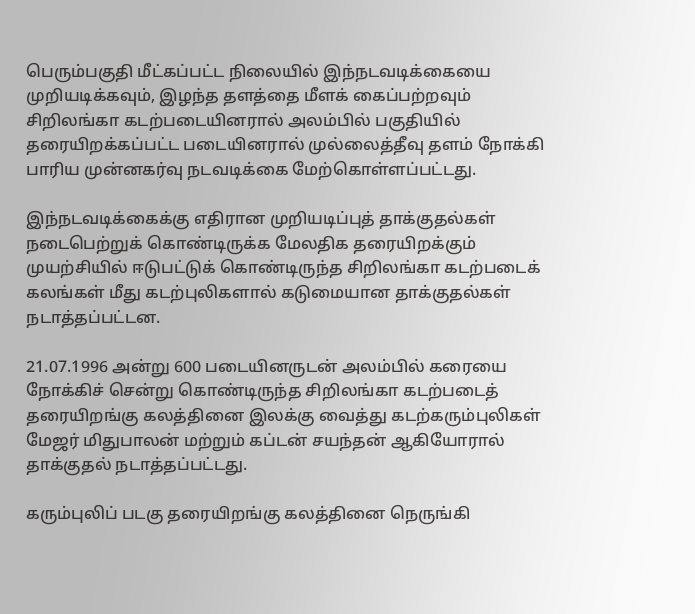பெரும்பகுதி மீட்கப்பட்ட நிலையில் இந்நடவடிக்கையை முறியடிக்கவும், இழந்த தளத்தை மீளக் கைப்பற்றவும் சிறிலங்கா கடற்படையினரால் அலம்பில் பகுதியில் தரையிறக்கப்பட்ட படையினரால் முல்லைத்தீவு தளம் நோக்கி பாரிய முன்னகர்வு நடவடிக்கை மேற்கொள்ளப்பட்டது.

இந்நடவடிக்கைக்கு எதிரான முறியடிப்புத் தாக்குதல்கள் நடைபெற்றுக் கொண்டிருக்க மேலதிக தரையிறக்கும் முயற்சியில் ஈடுபட்டுக் கொண்டிருந்த சிறிலங்கா கடற்படைக் கலங்கள் மீது கடற்புலிகளால் கடுமையான தாக்குதல்கள் நடாத்தப்பட்டன.

21.07.1996 அன்று 600 படையினருடன் அலம்பில் கரையை நோக்கிச் சென்று கொண்டிருந்த சிறிலங்கா கடற்படைத் தரையிறங்கு கலத்தினை இலக்கு வைத்து கடற்கரும்புலிகள் மேஜர் மிதுபாலன் மற்றும் கப்டன் சயந்தன் ஆகியோரால் தாக்குதல் நடாத்தப்பட்டது.

கரும்புலிப் படகு தரையிறங்கு கலத்தினை நெருங்கி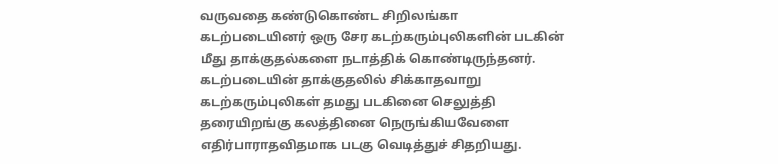வருவதை கண்டுகொண்ட சிறிலங்கா கடற்படையினர் ஒரு சேர கடற்கரும்புலிகளின் படகின் மீது தாக்குதல்களை நடாத்திக் கொண்டிருந்தனர். கடற்படையின் தாக்குதலில் சிக்காதவாறு கடற்கரும்புலிகள் தமது படகினை செலுத்தி தரையிறங்கு கலத்தினை நெருங்கியவேளை எதிர்பாராதவிதமாக படகு வெடித்துச் சிதறியது.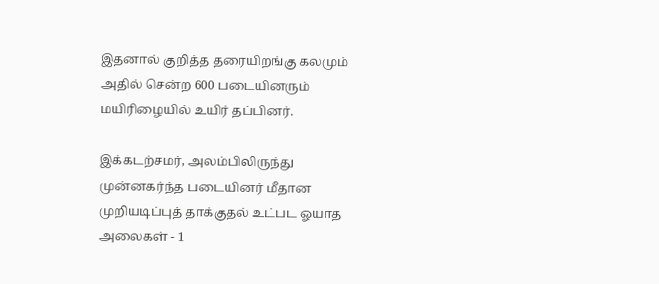இதனால் குறித்த தரையிறங்கு கலமும் அதில் சென்ற 600 படையினரும் மயிரிழையில் உயிர் தப்பினர்.

இக்கடற்சமர், அலம்பிலிருந்து முன்னகர்ந்த படையினர் மீதான முறியடிப்புத் தாக்குதல் உட்பட ஓயாத அலைகள் - 1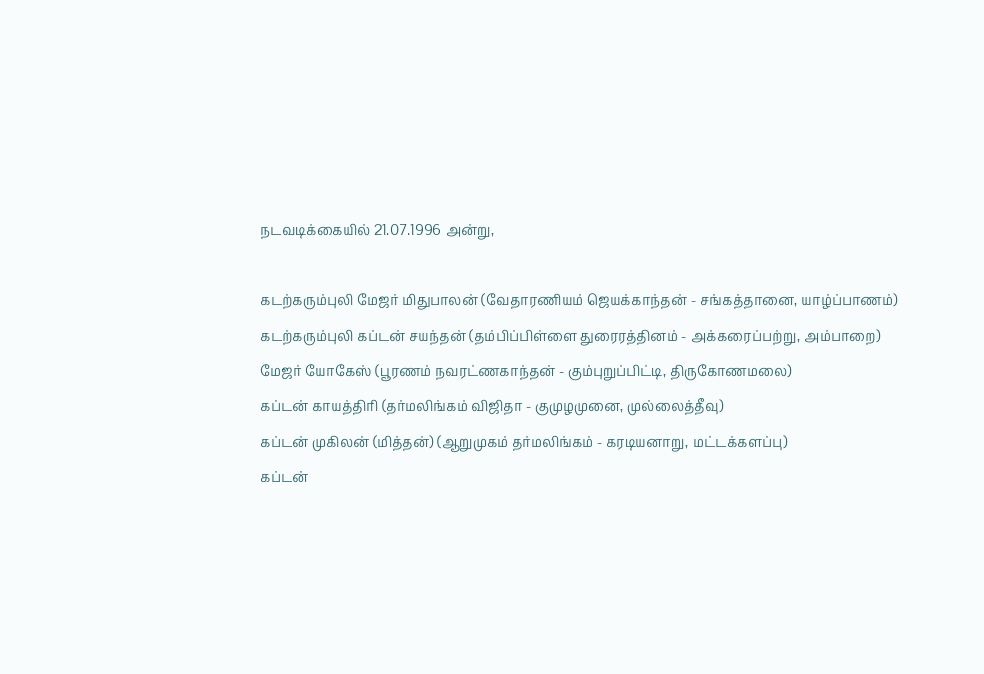நடவடிக்கையில் 21.07.1996 அன்று,

கடற்கரும்புலி மேஜர் மிதுபாலன் (வேதாரணியம் ஜெயக்காந்தன் - சங்கத்தானை, யாழ்ப்பாணம்)
கடற்கரும்புலி கப்டன் சயந்தன் (தம்பிப்பிள்ளை துரைரத்தினம் - அக்கரைப்பற்று, அம்பாறை)
மேஜர் யோகேஸ் (பூரணம் நவரட்ணகாந்தன் - கும்புறுப்பிட்டி, திருகோணமலை)
கப்டன் காயத்திரி (தர்மலிங்கம் விஜிதா - குமுழமுனை, முல்லைத்தீவு)
கப்டன் முகிலன் (மித்தன்) (ஆறுமுகம் தர்மலிங்கம் - கரடியனாறு, மட்டக்களப்பு)
கப்டன்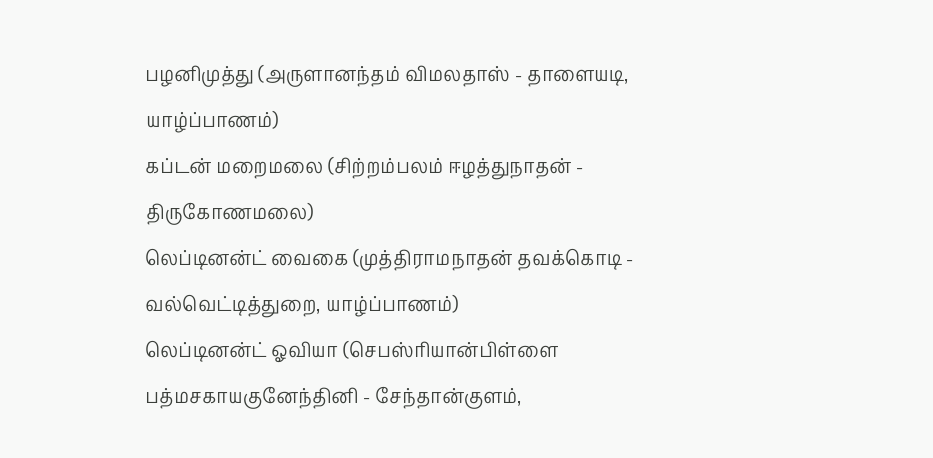பழனிமுத்து (அருளானந்தம் விமலதாஸ் - தாளையடி, யாழ்ப்பாணம்)
கப்டன் மறைமலை (சிற்றம்பலம் ஈழத்துநாதன் - திருகோணமலை)
லெப்டினன்ட் வைகை (முத்திராமநாதன் தவக்கொடி - வல்வெட்டித்துறை, யாழ்ப்பாணம்)
லெப்டினன்ட் ஓவியா (செபஸ்ரியான்பிள்ளை பத்மசகாயகுனேந்தினி - சேந்தான்குளம்,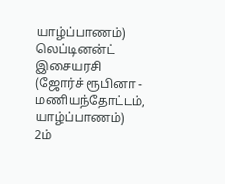யாழ்ப்பாணம்)
லெப்டினன்ட் இசையரசி (ஜோர்ச் ரூபினா - மணியந்தோட்டம், யாழ்ப்பாணம்)
2ம்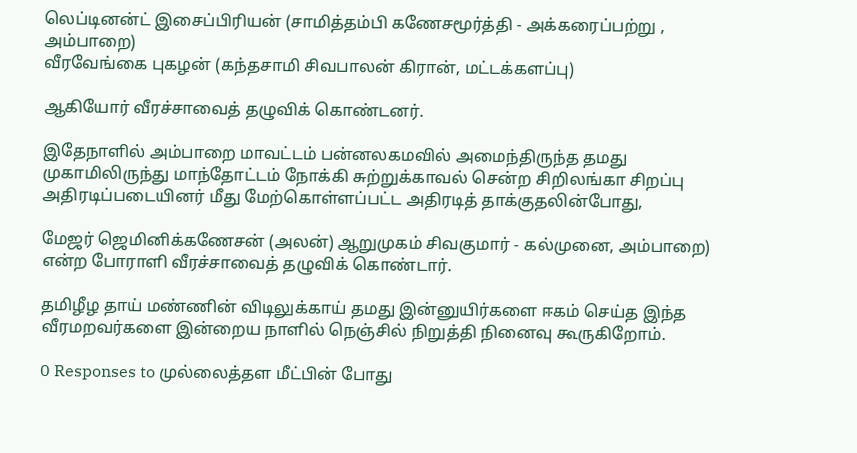லெப்டினன்ட் இசைப்பிரியன் (சாமித்தம்பி கணேசமூர்த்தி - அக்கரைப்பற்று , அம்பாறை)
வீரவேங்கை புகழன் (கந்தசாமி சிவபாலன் கிரான், மட்டக்களப்பு)

ஆகியோர் வீரச்சாவைத் தழுவிக் கொண்டனர்.

இதேநாளில் அம்பாறை மாவட்டம் பன்னலகமவில் அமைந்திருந்த தமது முகாமிலிருந்து மாந்தோட்டம் நோக்கி சுற்றுக்காவல் சென்ற சிறிலங்கா சிறப்பு அதிரடிப்படையினர் மீது மேற்கொள்ளப்பட்ட அதிரடித் தாக்குதலின்போது,

மேஜர் ஜெமினிக்கணேசன் (அலன்) ஆறுமுகம் சிவகுமார் - கல்முனை, அம்பாறை) என்ற போராளி வீரச்சாவைத் தழுவிக் கொண்டார்.

தமிழீழ தாய் மண்ணின் விடிலுக்காய் தமது இன்னுயிர்களை ஈகம் செய்த இந்த வீரமறவர்களை இன்றைய நாளில் நெஞ்சில் நிறுத்தி நினைவு கூருகிறோம்.

0 Responses to முல்லைத்தள மீட்பின் போது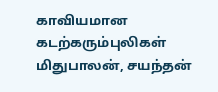காவியமான கடற்கரும்புலிகள் மிதுபாலன், சயந்தன்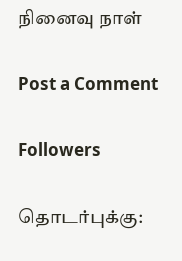நினைவு நாள்

Post a Comment

Followers

தொடர்புக்கு: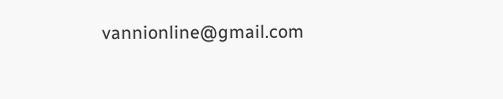vannionline@gmail.com